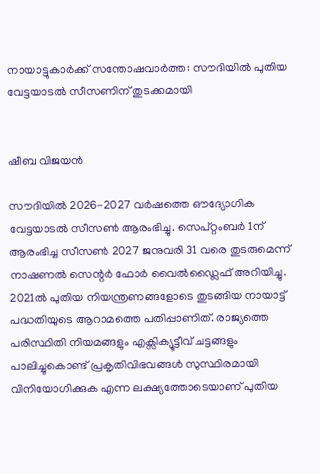നായാട്ടുകാർക്ക് സന്തോഷവാർത്ത: സൗദിയിൽ പുതിയ വേട്ടയാടൽ സീസണിന് തുടക്കമായി


ഷീബ വിജയൻ

സൗദിയിൽ 2026-2027 വർഷത്തെ ഔദ്യോഗിക വേട്ടയാടൽ സീസൺ ആരംഭിച്ചു. സെപ്റ്റംബർ 1ന് ആരംഭിച്ച സീസൺ 2027 ജനുവരി 31 വരെ തുടരുമെന്ന് നാഷണൽ സെന്റർ ഫോർ വൈൽഡ്ലൈഫ് അറിയിച്ചു. 2021ൽ പുതിയ നിയന്ത്രണങ്ങളോടെ തുടങ്ങിയ നായാട്ട് പദ്ധതിയുടെ ആറാമത്തെ പതിപ്പാണിത്. രാജ്യത്തെ പരിസ്ഥിതി നിയമങ്ങളും എക്സിക്യൂട്ടീവ് ചട്ടങ്ങളും പാലിച്ചുകൊണ്ട് പ്രകൃതിവിഭവങ്ങൾ സുസ്ഥിരമായി വിനിയോഗിക്കുക എന്ന ലക്ഷ്യത്തോടെയാണ് പുതിയ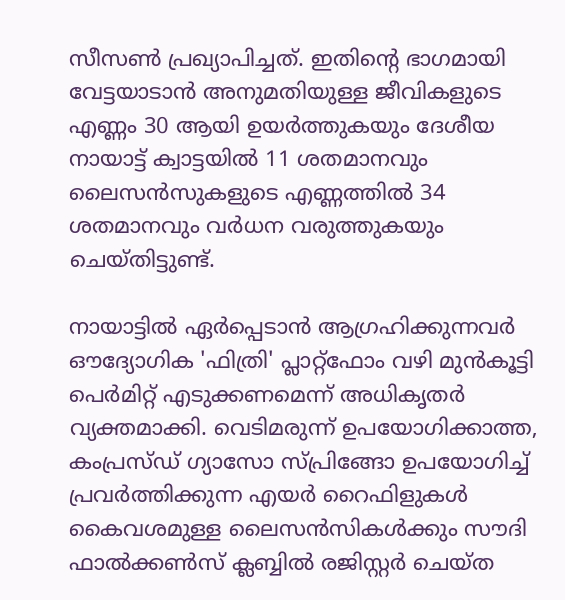സീസൺ പ്രഖ്യാപിച്ചത്. ഇതിന്റെ ഭാഗമായി വേട്ടയാടാൻ അനുമതിയുള്ള ജീവികളുടെ എണ്ണം 30 ആയി ഉയർത്തുകയും ദേശീയ നായാട്ട് ക്വാട്ടയിൽ 11 ശതമാനവും ലൈസൻസുകളുടെ എണ്ണത്തിൽ 34 ശതമാനവും വർധന വരുത്തുകയും ചെയ്തിട്ടുണ്ട്.

നായാട്ടിൽ ഏർപ്പെടാൻ ആഗ്രഹിക്കുന്നവർ ഔദ്യോഗിക 'ഫിത്രി' പ്ലാറ്റ്ഫോം വഴി മുൻകൂട്ടി പെർമിറ്റ് എടുക്കണമെന്ന് അധികൃതർ വ്യക്തമാക്കി. വെടിമരുന്ന് ഉപയോഗിക്കാത്ത, കംപ്രസ്ഡ് ഗ്യാസോ സ്പ്രിങ്ങോ ഉപയോഗിച്ച് പ്രവർത്തിക്കുന്ന എയർ റൈഫിളുകൾ കൈവശമുള്ള ലൈസൻസികൾക്കും സൗദി ഫാൽക്കൺസ് ക്ലബ്ബിൽ രജിസ്റ്റർ ചെയ്ത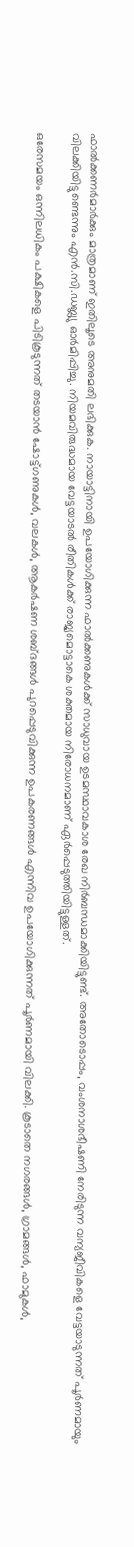ഫാൽക്കണർമാർക്കും മാത്രമാണ് ഇതിലൂടെ അനുമതി ലഭിക്കുക. നായാട്ടിനായി ഉപയോഗിക്കുന്ന ഫാൽക്കണുകൾക്ക് സാധുവായ ഉടമസ്ഥാവകാശ രേഖ നിർബന്ധമാക്കിയിട്ടുണ്ട്. അതോടൊപ്പം, വംശനാശഭീഷണി നേരിടുന്ന വന്യജീവികളെ വേട്ടയാടുന്നത് പൂർണമായും വിലക്കിയിട്ടുണ്ടെന്നും എൻ.സി.ഡബ്ല്യു ഓർമിപ്പിച്ചു. നിയമവിരുദ്ധമായ വേട്ടയാടൽ രീതികൾക്ക് രാജ്യമൊട്ടാകെ ശക്തമായ നിരോധനമാണ് ഏർപ്പെടുത്തിയിട്ടുള്ളത്.

ഒരേസമയം ഒന്നിലധികം പക്ഷികളെ പിടികൂടുന്നത് തടയാൻ ഷോട്ട്ഗണുകൾ, വലകൾ, ആകർഷണ ശബ്ദങ്ങൾ പുറപ്പെടുവിക്കുന്ന ഉപകരണങ്ങൾ എന്നിവ ഉപയോഗിക്കുന്നത് പൂർണമായി വിലക്കി. കൂടാതെ നഗരങ്ങൾ, ഗ്രാമങ്ങൾ, ഫാമുകൾ,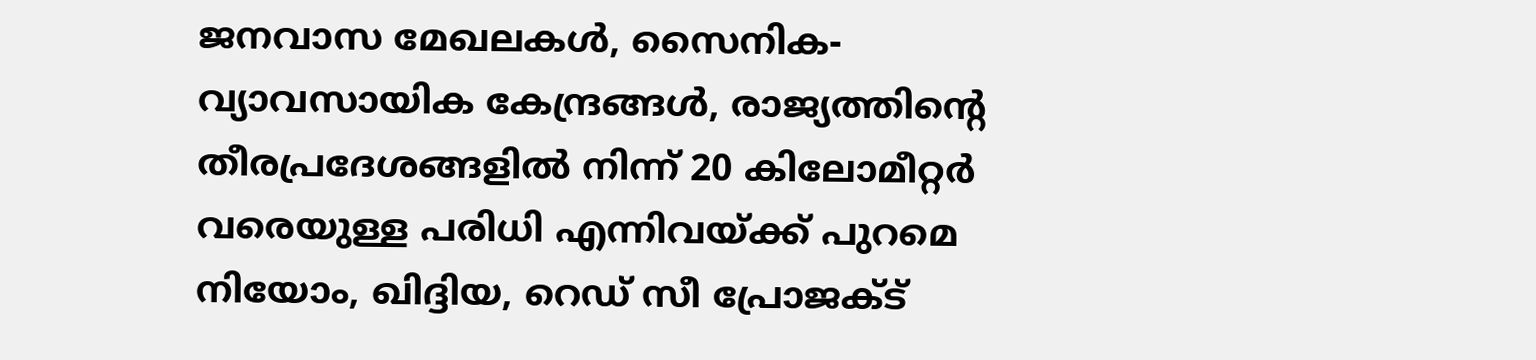ജനവാസ മേഖലകൾ, സൈനിക-വ്യാവസായിക കേന്ദ്രങ്ങൾ, രാജ്യത്തിന്റെ തീരപ്രദേശങ്ങളിൽ നിന്ന് 20 കിലോമീറ്റർ വരെയുള്ള പരിധി എന്നിവയ്ക്ക് പുറമെ നിയോം, ഖിദ്ദിയ, റെഡ് സീ പ്രോജക്ട്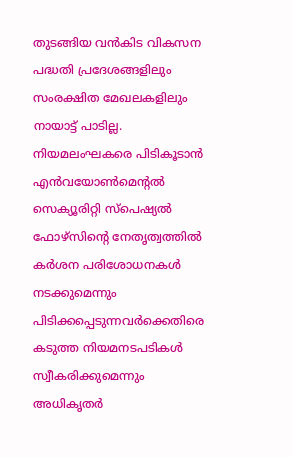തുടങ്ങിയ വൻകിട വികസന പദ്ധതി പ്രദേശങ്ങളിലും സംരക്ഷിത മേഖലകളിലും നായാട്ട് പാടില്ല. നിയമലംഘകരെ പിടികൂടാൻ എൻവയോൺമെന്റൽ സെക്യൂരിറ്റി സ്‌പെഷ്യൽ ഫോഴ്‌സിന്റെ നേതൃത്വത്തിൽ കർശന പരിശോധനകൾ നടക്കുമെന്നും പിടിക്കപ്പെടുന്നവർക്കെതിരെ കടുത്ത നിയമനടപടികൾ സ്വീകരിക്കുമെന്നും അധികൃതർ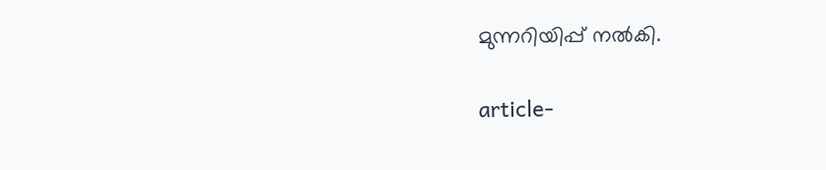മുന്നറിയിപ്പ് നൽകി.

article-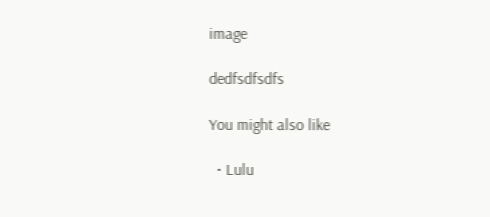image

dedfsdfsdfs

You might also like

  • Lulu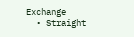Exchange
  • Straight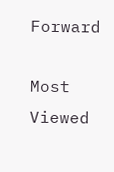Forward

Most Viewed